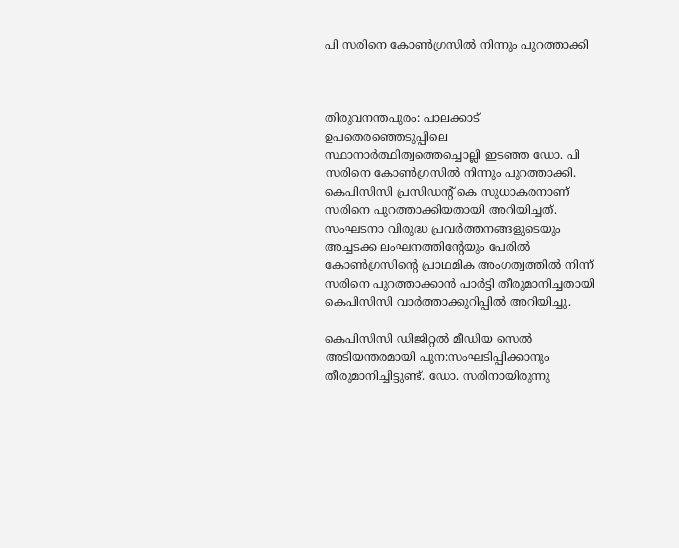പി സരിനെ കോണ്‍ഗ്രസില്‍ നിന്നും പുറത്താക്കി



തിരുവനന്തപുരം: പാലക്കാട് ഉപതെരഞ്ഞെടുപ്പിലെ സ്ഥാനാര്‍ത്ഥിത്വത്തെച്ചൊല്ലി ഇടഞ്ഞ ഡോ. പി സരിനെ കോണ്‍ഗ്രസില്‍ നിന്നും പുറത്താക്കി. കെപിസിസി പ്രസിഡന്റ് കെ സുധാകരനാണ് സരിനെ പുറത്താക്കിയതായി അറിയിച്ചത്. സംഘടനാ വിരുദ്ധ പ്രവര്‍ത്തനങ്ങളുടെയും അച്ചടക്ക ലംഘനത്തിന്റേയും പേരില്‍ കോണ്‍ഗ്രസിന്റെ പ്രാഥമിക അംഗത്വത്തില്‍ നിന്ന് സരിനെ പുറത്താക്കാന്‍ പാര്‍ട്ടി തീരുമാനിച്ചതായി കെപിസിസി വാര്‍ത്താക്കുറിപ്പില്‍ അറിയിച്ചു.

കെപിസിസി ഡിജിറ്റല്‍ മീഡിയ സെല്‍ അടിയന്തരമായി പുന:സംഘടിപ്പിക്കാനും തീരുമാനിച്ചിട്ടുണ്ട്. ഡോ. സരിനായിരുന്നു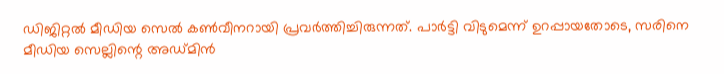ഡിജിറ്റല്‍ മീഡിയ സെല്‍ കണ്‍വീനറായി പ്രവര്‍ത്തിച്ചിരുന്നത്. പാര്‍ട്ടി വിടുമെന്ന് ഉറപ്പായതോടെ, സരിനെ മീഡിയ സെല്ലിന്റെ അഡ്മിന്‍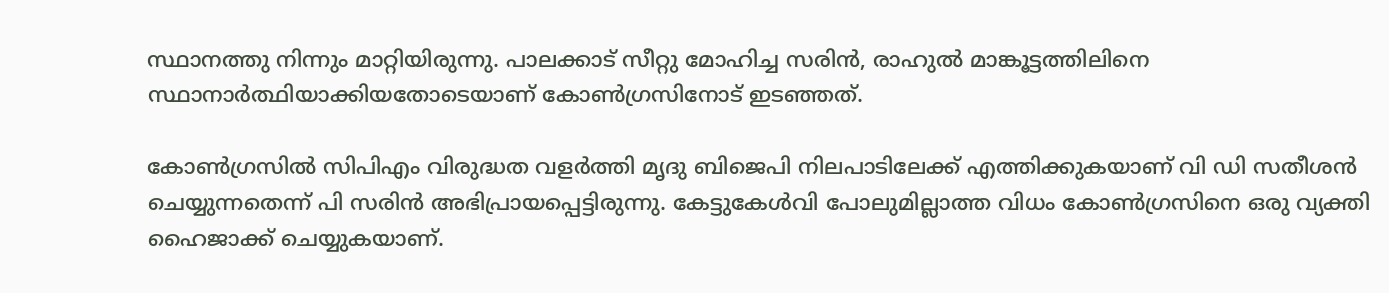സ്ഥാനത്തു നിന്നും മാറ്റിയിരുന്നു. പാലക്കാട് സീറ്റു മോഹിച്ച സരിന്‍, രാഹുല്‍ മാങ്കൂട്ടത്തിലിനെ സ്ഥാനാര്‍ത്ഥിയാക്കിയതോടെയാണ് കോണ്‍ഗ്രസിനോട് ഇടഞ്ഞത്.

കോണ്‍ഗ്രസില്‍ സിപിഎം വിരുദ്ധത വളര്‍ത്തി മൃദു ബിജെപി നിലപാടിലേക്ക് എത്തിക്കുകയാണ് വി ഡി സതീശന്‍ ചെയ്യുന്നതെന്ന് പി സരിൻ അഭിപ്രായപ്പെട്ടിരുന്നു. കേട്ടുകേള്‍വി പോലുമില്ലാത്ത വിധം കോണ്‍ഗ്രസിനെ ഒരു വ്യക്തി ഹൈജാക്ക് ചെയ്യുകയാണ്.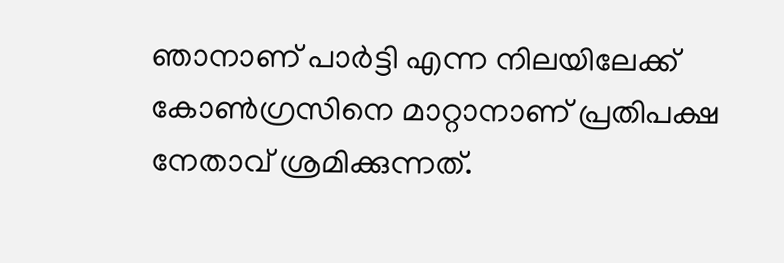ഞാനാണ് പാര്‍ട്ടി എന്ന നിലയിലേക്ക് കോണ്‍ഗ്രസിനെ മാറ്റാനാണ് പ്രതിപക്ഷ നേതാവ് ശ്രമിക്കുന്നത്.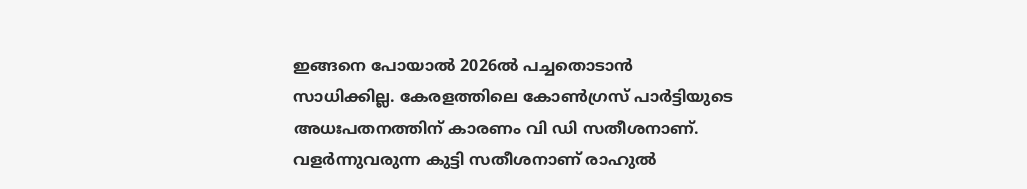ഇങ്ങനെ പോയാല്‍ 2026ല്‍ പച്ചതൊടാന്‍ സാധിക്കില്ല. കേരളത്തിലെ കോൺഗ്രസ് പാർട്ടിയുടെ അധഃപതനത്തിന് കാരണം വി ഡി സതീശനാണ്. വളര്‍ന്നുവരുന്ന കുട്ടി സതീശനാണ് രാഹുല്‍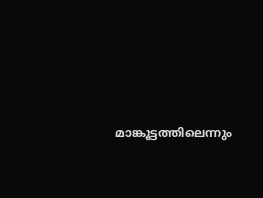മാങ്കൂട്ടത്തിലെന്നും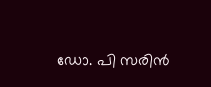ഡോ. പി സരിൻ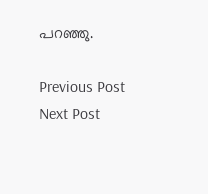പറഞ്ഞു.

Previous Post Next Post